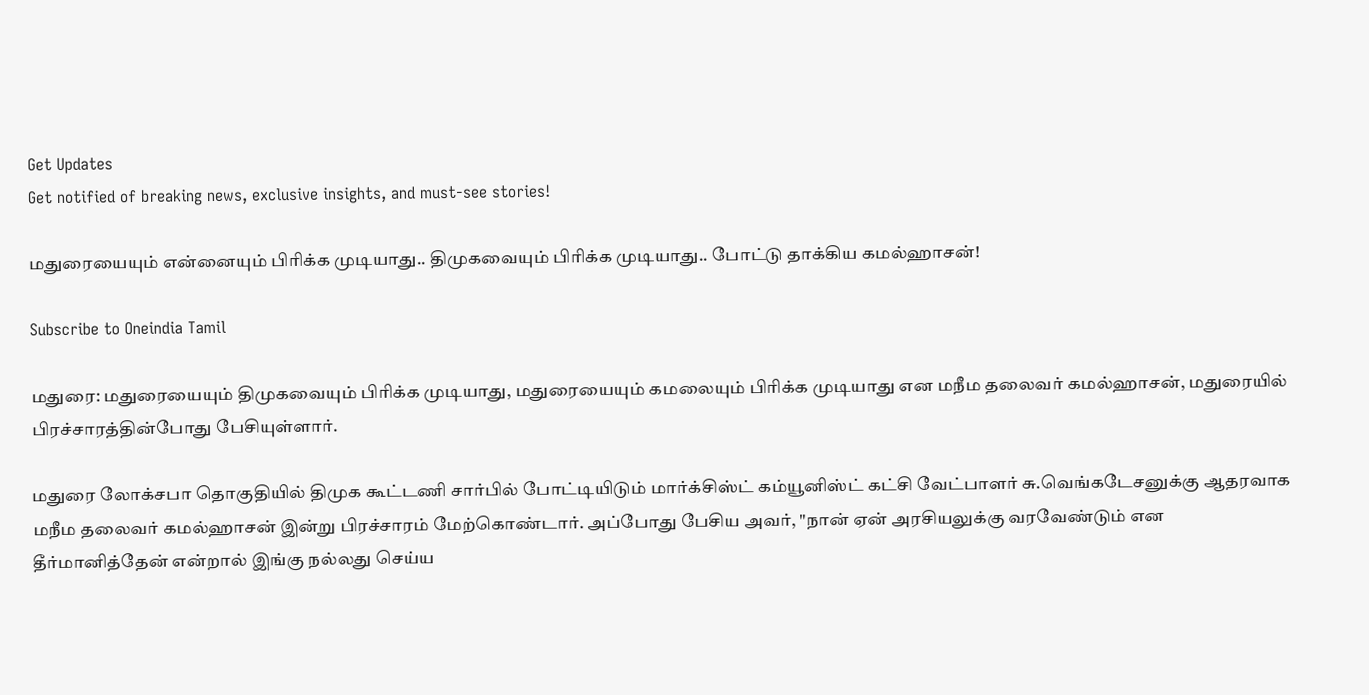Get Updates
Get notified of breaking news, exclusive insights, and must-see stories!

மதுரையையும் என்னையும் பிரிக்க முடியாது.. திமுகவையும் பிரிக்க முடியாது.. போட்டு தாக்கிய கமல்ஹாசன்!

Subscribe to Oneindia Tamil

மதுரை: மதுரையையும் திமுகவையும் பிரிக்க முடியாது, மதுரையையும் கமலையும் பிரிக்க முடியாது என மநீம தலைவர் கமல்ஹாசன், மதுரையில் பிரச்சாரத்தின்போது பேசியுள்ளார்.

மதுரை லோக்சபா தொகுதியில் திமுக கூட்டணி சார்பில் போட்டியிடும் மார்க்சிஸ்ட் கம்யூனிஸ்ட் கட்சி வேட்பாளர் சு.வெங்கடேசனுக்கு ஆதரவாக மநீம தலைவர் கமல்ஹாசன் இன்று பிரச்சாரம் மேற்கொண்டார். அப்போது பேசிய அவர், "நான் ஏன் அரசியலுக்கு வரவேண்டும் என தீர்மானித்தேன் என்றால் இங்கு நல்லது செய்ய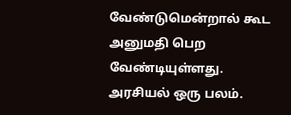வேண்டுமென்றால் கூட அனுமதி பெற வேண்டியுள்ளது. அரசியல் ஒரு பலம்.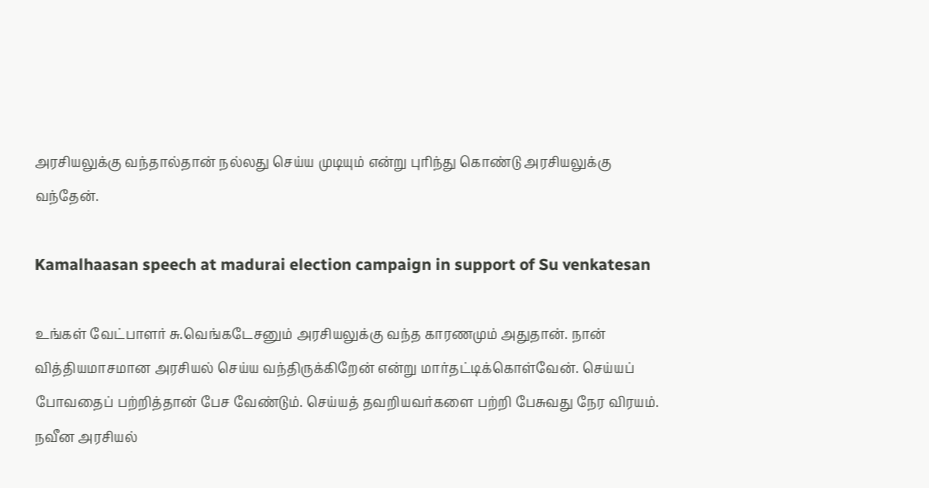அரசியலுக்கு வந்தால்தான் நல்லது செய்ய முடியும் என்று புரிந்து கொண்டு அரசியலுக்கு வந்தேன்.

Kamalhaasan speech at madurai election campaign in support of Su venkatesan

உங்கள் வேட்பாளர் சு.வெங்கடேசனும் அரசியலுக்கு வந்த காரணமும் அதுதான். நான் வித்தியமாசமான அரசியல் செய்ய வந்திருக்கிறேன் என்று மார்தட்டிக்கொள்வேன். செய்யப் போவதைப் பற்றித்தான் பேச வேண்டும். செய்யத் தவறியவர்களை பற்றி பேசுவது நேர விரயம். நவீன அரசியல்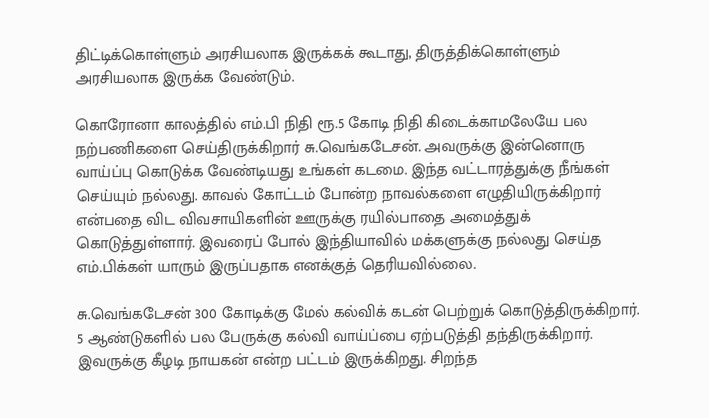திட்டிக்கொள்ளும் அரசியலாக இருக்கக் கூடாது, திருத்திக்கொள்ளும் அரசியலாக இருக்க வேண்டும்.

கொரோனா காலத்தில் எம்.பி நிதி ரூ.5 கோடி நிதி கிடைக்காமலேயே பல நற்பணிகளை செய்திருக்கிறார் சு.வெங்கடேசன். அவருக்கு இன்னொரு வாய்ப்பு கொடுக்க வேண்டியது உங்கள் கடமை. இந்த வட்டாரத்துக்கு நீங்கள் செய்யும் நல்லது. காவல் கோட்டம் போன்ற நாவல்களை எழுதியிருக்கிறார் என்பதை விட விவசாயிகளின் ஊருக்கு ரயில்பாதை அமைத்துக் கொடுத்துள்ளார். இவரைப் போல் இந்தியாவில் மக்களுக்கு நல்லது செய்த எம்.பிக்கள் யாரும் இருப்பதாக எனக்குத் தெரியவில்லை.

சு.வெங்கடேசன் 300 கோடிக்கு மேல் கல்விக் கடன் பெற்றுக் கொடுத்திருக்கிறார். 5 ஆண்டுகளில் பல பேருக்கு கல்வி வாய்ப்பை ஏற்படுத்தி தந்திருக்கிறார். இவருக்கு கீழடி நாயகன் என்ற பட்டம் இருக்கிறது. சிறந்த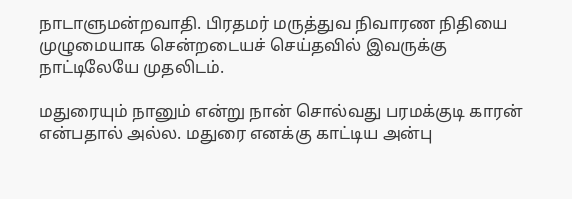நாடாளுமன்றவாதி. பிரதமர் மருத்துவ நிவாரண நிதியை முழுமையாக சென்றடையச் செய்தவில் இவருக்கு நாட்டிலேயே முதலிடம்.

மதுரையும் நானும் என்று நான் சொல்வது பரமக்குடி காரன் என்பதால் அல்ல. மதுரை எனக்கு காட்டிய அன்பு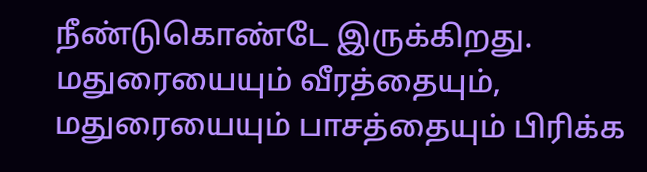நீண்டுகொண்டே இருக்கிறது. மதுரையையும் வீரத்தையும், மதுரையையும் பாசத்தையும் பிரிக்க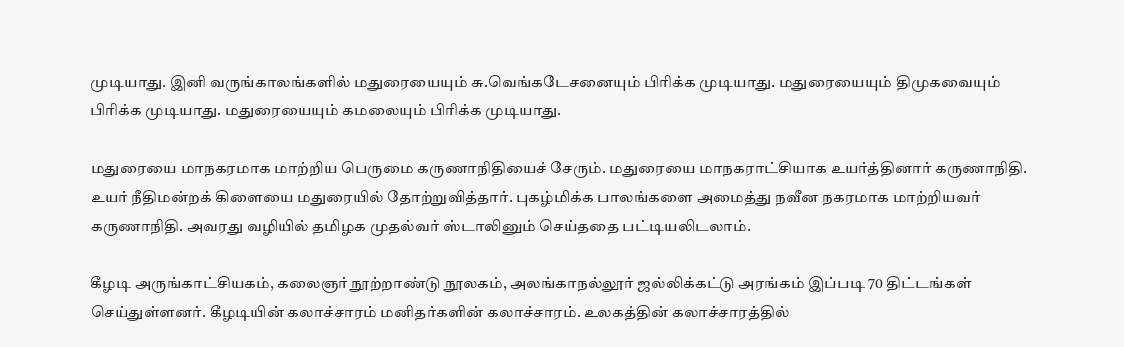முடியாது. இனி வருங்காலங்களில் மதுரையையும் சு.வெங்கடேசனையும் பிரிக்க முடியாது. மதுரையையும் திமுகவையும் பிரிக்க முடியாது. மதுரையையும் கமலையும் பிரிக்க முடியாது.

மதுரையை மாநகரமாக மாற்றிய பெருமை கருணாநிதியைச் சேரும். மதுரையை மாநகராட்சியாக உயர்த்தினார் கருணாநிதி. உயர் நீதிமன்றக் கிளையை மதுரையில் தோற்றுவித்தார். புகழ்மிக்க பாலங்களை அமைத்து நவீன நகரமாக மாற்றியவர் கருணாநிதி. அவரது வழியில் தமிழக முதல்வர் ஸ்டாலினும் செய்ததை பட்டியலிடலாம்.

கீழடி அருங்காட்சியகம், கலைஞர் நூற்றாண்டு நூலகம், அலங்காநல்லூர் ஜல்லிக்கட்டு அரங்கம் இப்படி 70 திட்டங்கள் செய்துள்ளனர். கீழடியின் கலாச்சாரம் மனிதர்களின் கலாச்சாரம். உலகத்தின் கலாச்சாரத்தில்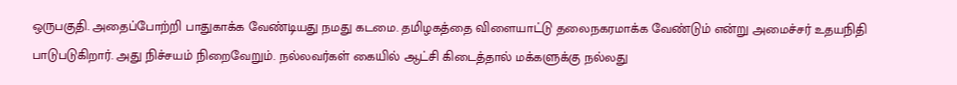ஒருபகுதி. அதைப்போற்றி பாதுகாக்க வேண்டியது நமது கடமை. தமிழகத்தை விளையாட்டு தலைநகரமாக்க வேண்டும் என்று அமைச்சர் உதயநிதி பாடுபடுகிறார். அது நிச்சயம் நிறைவேறும். நல்லவர்கள் கையில் ஆட்சி கிடைத்தால் மக்களுக்கு நல்லது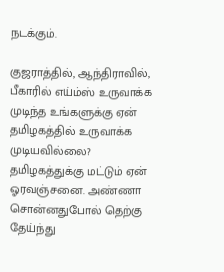நடக்கும்.

குஜராத்தில், ஆந்திராவில், பீகாரில் எய்ம்ஸ் உருவாக்க முடிந்த உங்களுக்கு ஏன் தமிழகத்தில் உருவாக்க முடியவில்லை? தமிழகத்துக்கு மட்டும் ஏன் ஓரவஞ்சனை. அண்ணா சொன்னதுபோல் தெற்கு தேய்ந்து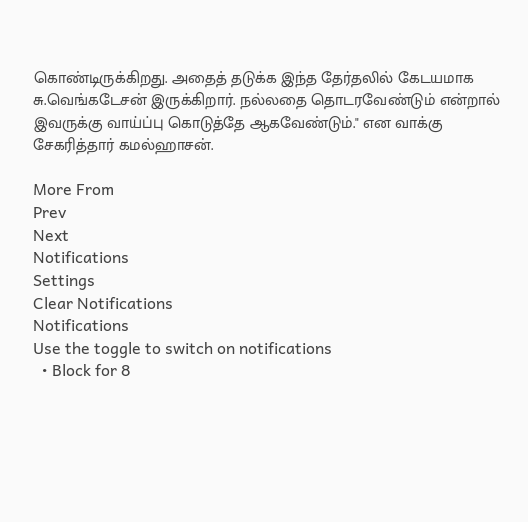கொண்டிருக்கிறது. அதைத் தடுக்க இந்த தேர்தலில் கேடயமாக சு.வெங்கடேசன் இருக்கிறார். நல்லதை தொடரவேண்டும் என்றால் இவருக்கு வாய்ப்பு கொடுத்தே ஆகவேண்டும்." என வாக்கு சேகரித்தார் கமல்ஹாசன்.

More From
Prev
Next
Notifications
Settings
Clear Notifications
Notifications
Use the toggle to switch on notifications
  • Block for 8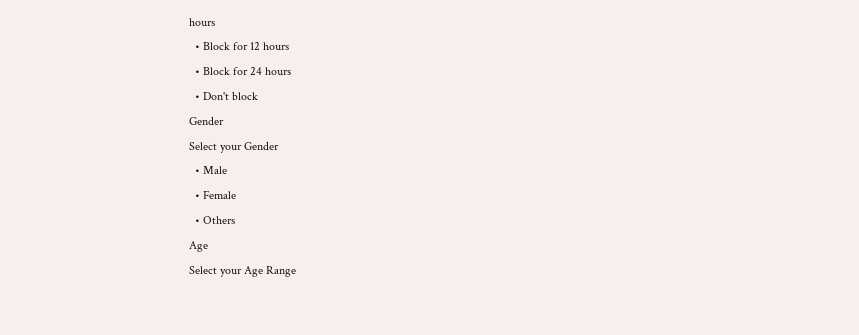hours
  • Block for 12 hours
  • Block for 24 hours
  • Don't block
Gender
Select your Gender
  • Male
  • Female
  • Others
Age
Select your Age Range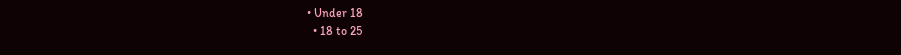• Under 18
  • 18 to 25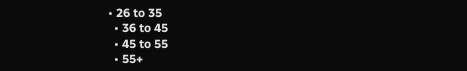• 26 to 35
  • 36 to 45
  • 45 to 55
  • 55+